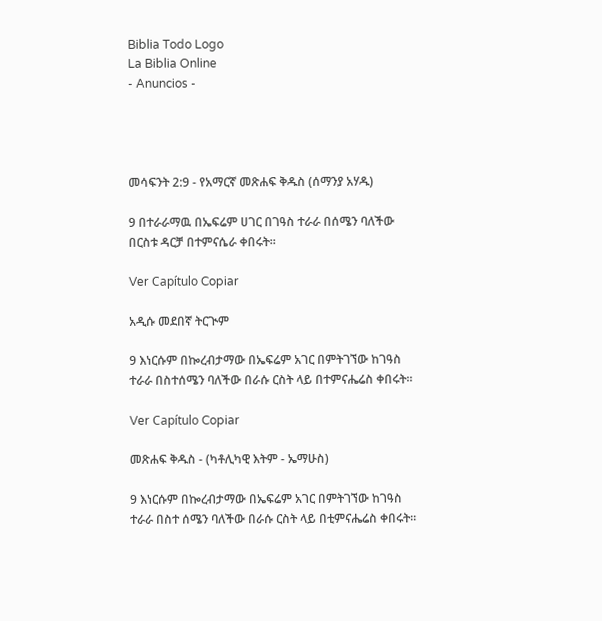Biblia Todo Logo
La Biblia Online
- Anuncios -




መሳፍንት 2:9 - የአማርኛ መጽሐፍ ቅዱስ (ሰማንያ አሃዱ)

9 በተራራማዉ በኤፍሬም ሀገር በገዓስ ተራራ በሰሜን ባለችው በርስቱ ዳርቻ በተምናሴራ ቀበሩት።

Ver Capítulo Copiar

አዲሱ መደበኛ ትርጒም

9 እነርሱም በኰረብታማው በኤፍሬም አገር በምትገኘው ከገዓስ ተራራ በስተሰሜን ባለችው በራሱ ርስት ላይ በተምናሔሬስ ቀበሩት።

Ver Capítulo Copiar

መጽሐፍ ቅዱስ - (ካቶሊካዊ እትም - ኤማሁስ)

9 እነርሱም በኰረብታማው በኤፍሬም አገር በምትገኘው ከገዓስ ተራራ በስተ ሰሜን ባለችው በራሱ ርስት ላይ በቲምናሔሬስ ቀበሩት።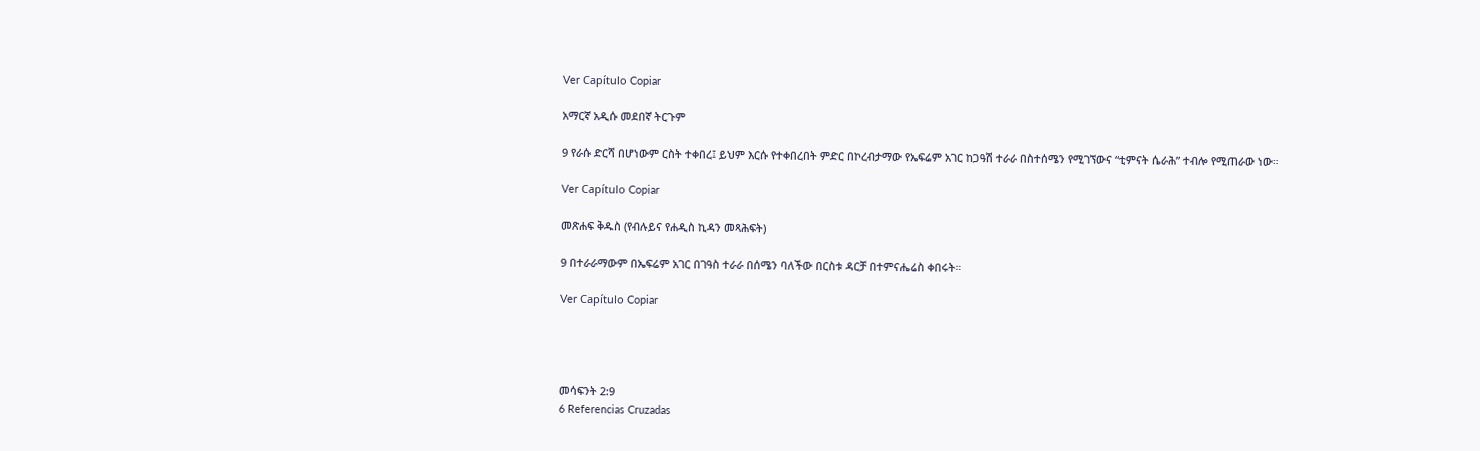Ver Capítulo Copiar

አማርኛ አዲሱ መደበኛ ትርጉም

9 የራሱ ድርሻ በሆነውም ርስት ተቀበረ፤ ይህም እርሱ የተቀበረበት ምድር በኮረብታማው የኤፍሬም አገር ከጋዓሽ ተራራ በስተሰሜን የሚገኘውና “ቲምናት ሴራሕ” ተብሎ የሚጠራው ነው።

Ver Capítulo Copiar

መጽሐፍ ቅዱስ (የብሉይና የሐዲስ ኪዳን መጻሕፍት)

9 በተራራማውም በኤፍሬም አገር በገዓስ ተራራ በሰሜን ባለችው በርስቱ ዳርቻ በተምናሔሬስ ቀበሩት።

Ver Capítulo Copiar




መሳፍንት 2:9
6 Referencias Cruzadas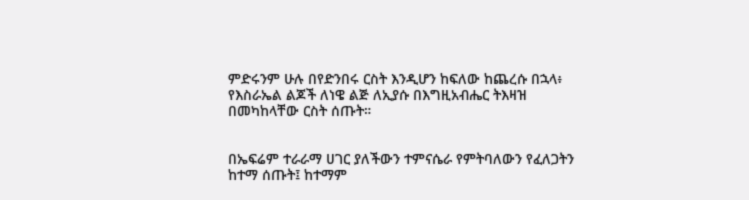ምድሩንም ሁሉ በየድንበሩ ርስት እንዲሆን ከፍለው ከጨረሱ በኋላ፥ የእስራኤል ልጆች ለነዌ ልጅ ለኢያሱ በእግዚአብሔር ትእዛዝ በመካከላቸው ርስት ሰጡት።


በኤፍሬም ተራራማ ሀገር ያለችውን ተምናሴራ የምትባለውን የፈለጋትን ከተማ ሰጡት፤ ከተማም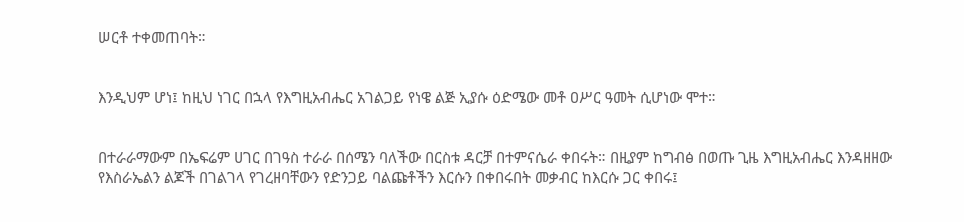ሠርቶ ተቀመጠባት።


እንዲህም ሆነ፤ ከዚህ ነገር በኋላ የእግዚአብሔር አገልጋይ የነዌ ልጅ ኢያሱ ዕድሜው መቶ ዐሥር ዓመት ሲሆነው ሞተ።


በተራራማውም በኤፍሬም ሀገር በገዓስ ተራራ በሰሜን ባለችው በርስቱ ዳርቻ በተምናሴራ ቀበሩት። በዚያም ከግብፅ በወጡ ጊዜ እግዚአብሔር እንዳዘዘው የእስራኤልን ልጆች በገልገላ የገረዘባቸውን የድንጋይ ባልጩቶችን እርሱን በቀበሩበት መቃብር ከእርሱ ጋር ቀበሩ፤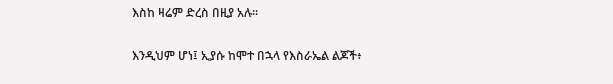እስከ ዛሬም ድረስ በዚያ አሉ።


እንዲህም ሆነ፤ ኢያሱ ከሞተ በኋላ የእስራኤል ልጆች፥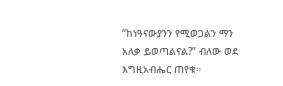“ከነዓናውያንን የሚወጋልን ማን አለቃ ይወጣልናል?” ብለው ወደ እግዚአብሔር ጠየቁ።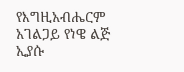የእግዚአብሔርም አገልጋይ የነዌ ልጅ ኢያሱ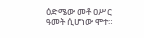ዕድሜው መቶ ዐሥር ዓመት ሲሆነው ሞተ።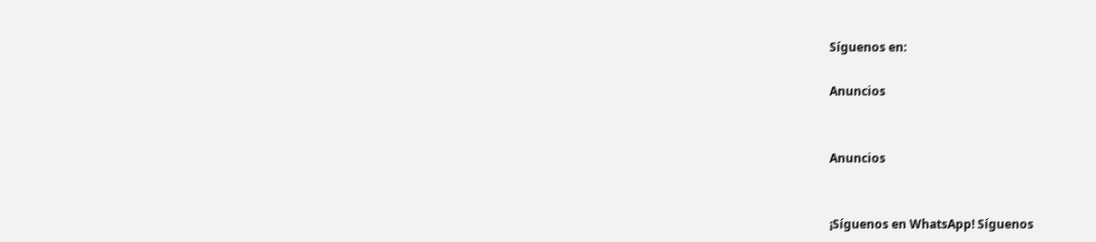Síguenos en:

Anuncios


Anuncios


¡Síguenos en WhatsApp! Síguenos